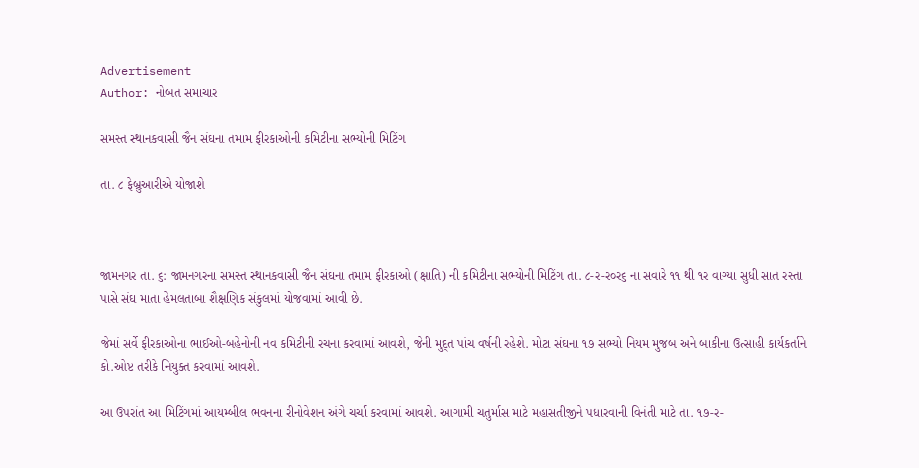Advertisement
Author: નોબત સમાચાર

સમસ્ત સ્થાનકવાસી જૈન સંઘના તમામ ફીરકાઓની કમિટીના સભ્યોની મિટિંગ

તા. ૮ ફેબ્રુઆરીએ યોજાશે



જામનગર તા. ૬: જામનગરના સમસ્ત સ્થાનકવાસી જૈન સંઘના તમામ ફીરકાઓ (ક્ષાતિ) ની કમિટીના સભ્યોની મિટિંગ તા. ૮-ર-ર૦ર૬ ના સવારે ૧૧ થી ૧ર વાગ્યા સુધી સાત રસ્તા પાસે સંઘ માતા હેમલતાબા શૈક્ષણિક સંકુલમાં યોજવામાં આવી છે.

જેમાં સર્વે ફીરકાઓના ભાઈઓ-બહેનોની નવ કમિટીની રચના કરવામાં આવશે, જેની મુદ્ત પાંચ વર્ષની રહેશે. મોટા સંઘના ૧૭ સભ્યો નિયમ મુજબ અને બાકીના ઉત્સાહી કાર્યકર્તાને કો.ઓપ્ટ તરીકે નિયુક્ત કરવામાં આવશે.

આ ઉપરાંત આ મિટિંગમાં આયમ્બીલ ભવનના રીનોવેશન અંગે ચર્ચા કરવામાં આવશે. આગામી ચતુર્માસ માટે મહાસતીજીને પધારવાની વિનંતી માટે તા. ૧૭-ર-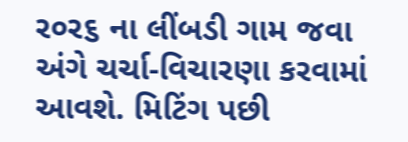ર૦ર૬ ના લીંબડી ગામ જવા અંગે ચર્ચા-વિચારણા કરવામાં આવશે. મિટિંગ પછી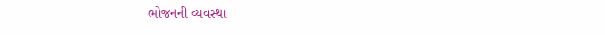ભોજનની વ્યવસ્થા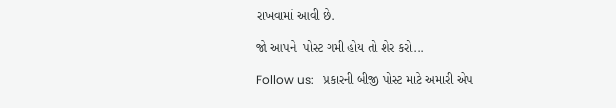રાખવામાં આવી છે.

જો આપને  પોસ્ટ ગમી હોય તો શેર કરો...

Follow us:   પ્રકારની બીજી પોસ્ટ માટે અમારી એપ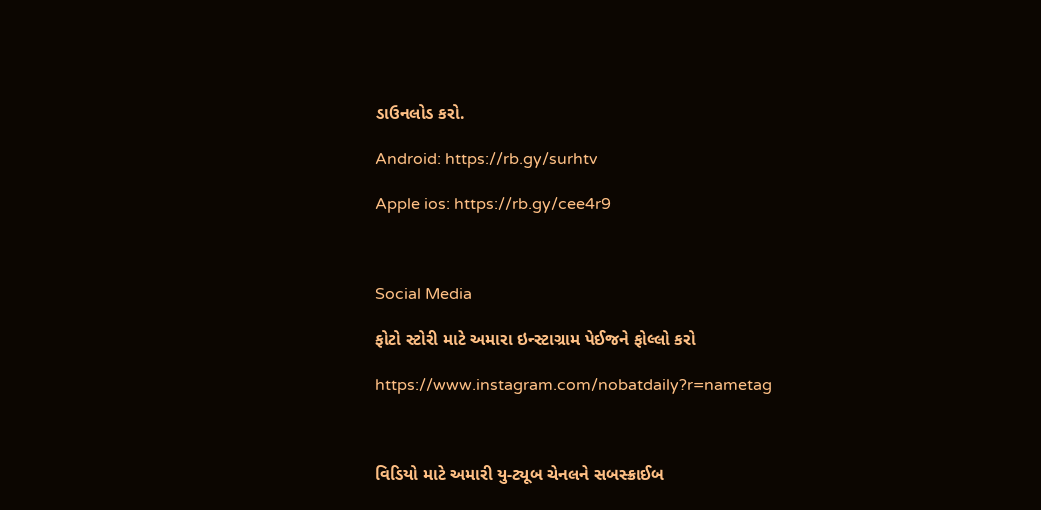ડાઉનલોડ કરો.

Android: https://rb.gy/surhtv

Apple ios: https://rb.gy/cee4r9



Social Media

ફોટો સ્ટોરી માટે અમારા ઇન્સ્ટાગ્રામ પેઈજને ફોલ્લો કરો

https://www.instagram.com/nobatdaily?r=nametag



વિડિયો માટે અમારી યુ-ટ્યૂબ ચેનલને સબસ્ક્રાઈબ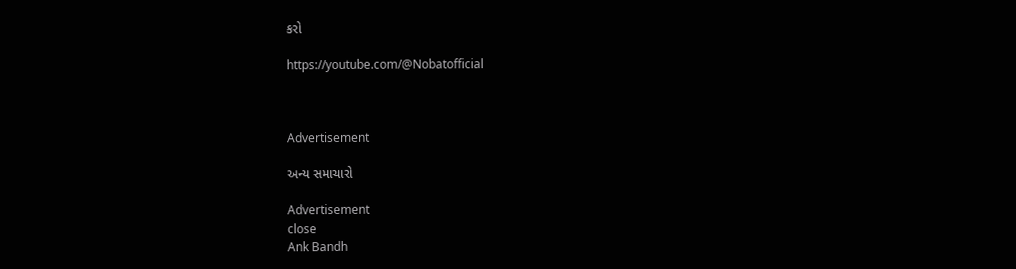કરો

https://youtube.com/@Nobatofficial



Advertisement

અન્ય સમાચારો

Advertisement
close
Ank Bandh